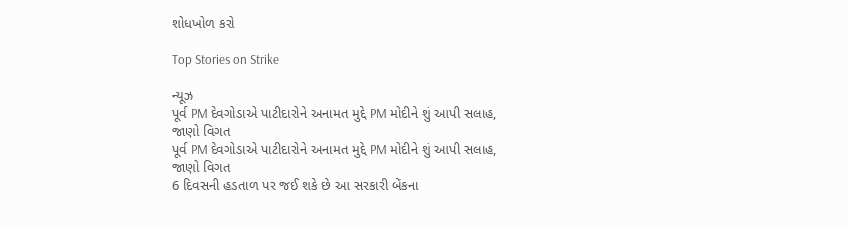શોધખોળ કરો

Top Stories on Strike

ન્યૂઝ
પૂર્વ PM દેવગોડાએ પાટીદારોને અનામત મુદ્દે PM મોદીને શું આપી સલાહ, જાણો વિગત
પૂર્વ PM દેવગોડાએ પાટીદારોને અનામત મુદ્દે PM મોદીને શું આપી સલાહ, જાણો વિગત
6 દિવસની હડતાળ પર જઈ શકે છે આ સરકારી બેંકના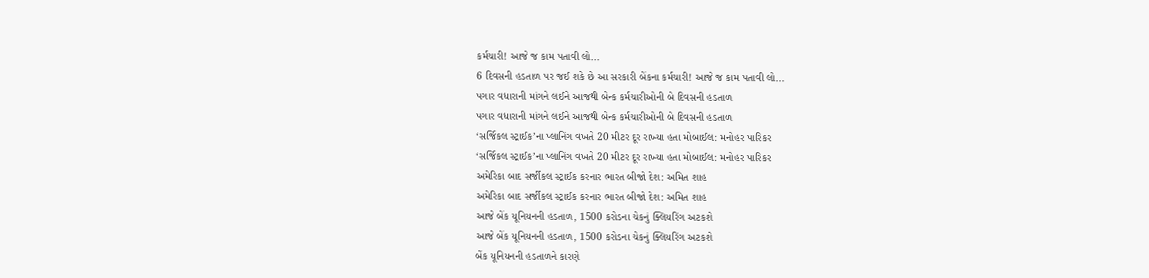કર્મચારી! આજે જ કામ પતાવી લો...
6 દિવસની હડતાળ પર જઈ શકે છે આ સરકારી બેંકના કર્મચારી! આજે જ કામ પતાવી લો...
પગાર વધારાની માંગને લઈને આજથી બેન્ક કર્મચારીઓની બે દિવસની હડતાળ
પગાર વધારાની માંગને લઈને આજથી બેન્ક કર્મચારીઓની બે દિવસની હડતાળ
‘સર્જિકલ સ્ટ્રાઈક’ના પ્લાનિંગ વખતે 20 મીટર દૂર રાખ્યા હતા મોબાઈલ: મનોહર પારિકર
‘સર્જિકલ સ્ટ્રાઈક’ના પ્લાનિંગ વખતે 20 મીટર દૂર રાખ્યા હતા મોબાઈલ: મનોહર પારિકર
અમેરિકા બાદ સર્જીકલ સ્ટ્રાઈક કરનાર ભારત બીજો દેશ: અમિત શાહ
અમેરિકા બાદ સર્જીકલ સ્ટ્રાઈક કરનાર ભારત બીજો દેશ: અમિત શાહ
આજે બેંક યૂનિયનની હડતાળ, 1500 કરોડના ચેકનું ક્લિયરિંગ અટકશે
આજે બેંક યૂનિયનની હડતાળ, 1500 કરોડના ચેકનું ક્લિયરિંગ અટકશે
બેંક યૂનિયનની હડતાળને કારણે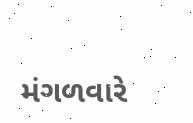મંગળવારે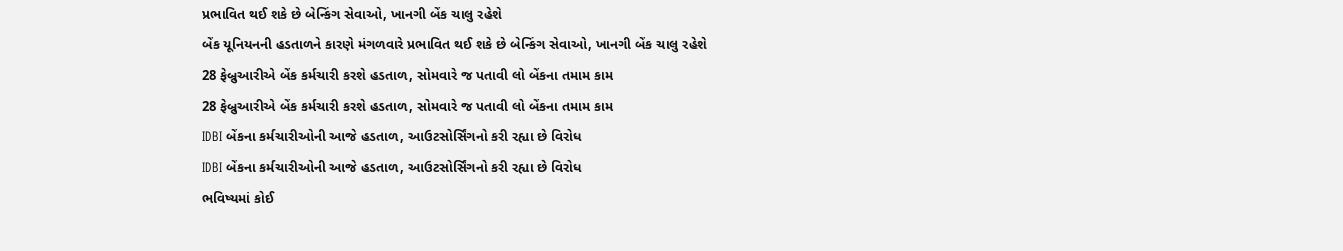પ્રભાવિત થઈ શકે છે બેન્કિંગ સેવાઓ, ખાનગી બેંક ચાલુ રહેશે
બેંક યૂનિયનની હડતાળને કારણે મંગળવારે પ્રભાવિત થઈ શકે છે બેન્કિંગ સેવાઓ, ખાનગી બેંક ચાલુ રહેશે
28 ફેબ્રુઆરીએ બેંક કર્મચારી કરશે હડતાળ, સોમવારે જ પતાવી લો બેંકના તમામ કામ
28 ફેબ્રુઆરીએ બેંક કર્મચારી કરશે હડતાળ, સોમવારે જ પતાવી લો બેંકના તમામ કામ
IDBI બેંકના કર્મચારીઓની આજે હડતાળ, આઉટસોર્સિંગનો કરી રહ્યા છે વિરોધ
IDBI બેંકના કર્મચારીઓની આજે હડતાળ, આઉટસોર્સિંગનો કરી રહ્યા છે વિરોધ
ભવિષ્યમાં કોઈ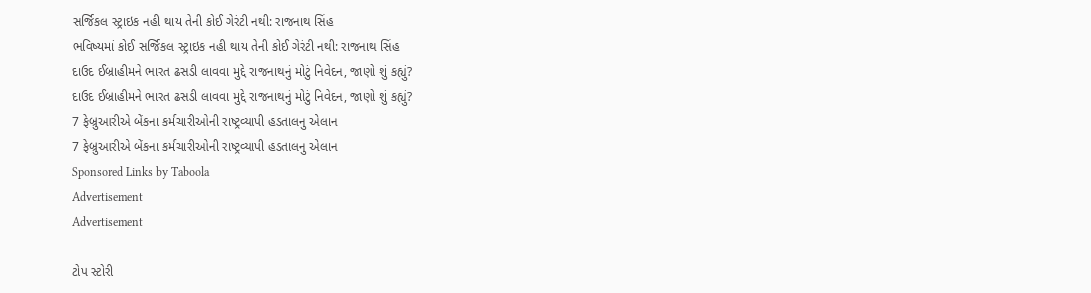સર્જિકલ સ્ટ્રાઇક નહી થાય તેની કોઈ ગેરંટી નથી: રાજનાથ સિંહ
ભવિષ્યમાં કોઈ સર્જિકલ સ્ટ્રાઇક નહી થાય તેની કોઈ ગેરંટી નથી: રાજનાથ સિંહ
દાઉદ ઈબ્રાહીમને ભારત ઢસડી લાવવા મુદ્દે રાજનાથનું મોટું નિવેદન, જાણો શું કહ્યું?
દાઉદ ઈબ્રાહીમને ભારત ઢસડી લાવવા મુદ્દે રાજનાથનું મોટું નિવેદન, જાણો શું કહ્યું?
7 ફેબ્રુઆરીએ બેંકના કર્મચારીઓની રાષ્ટ્રવ્યાપી હડતાલનુ એલાન
7 ફેબ્રુઆરીએ બેંકના કર્મચારીઓની રાષ્ટ્રવ્યાપી હડતાલનુ એલાન
Sponsored Links by Taboola
Advertisement
Advertisement

ટોપ સ્ટોરી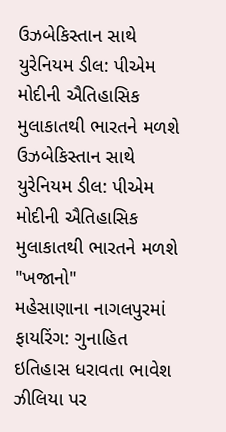ઉઝબેકિસ્તાન સાથે યુરેનિયમ ડીલ: પીએમ મોદીની ઐતિહાસિક મુલાકાતથી ભારતને મળશે
ઉઝબેકિસ્તાન સાથે યુરેનિયમ ડીલ: પીએમ મોદીની ઐતિહાસિક મુલાકાતથી ભારતને મળશે "ખજાનો"
મહેસાણાના નાગલપુરમાં ફાયરિંગ: ગુનાહિત ઇતિહાસ ધરાવતા ભાવેશ ઝીલિયા પર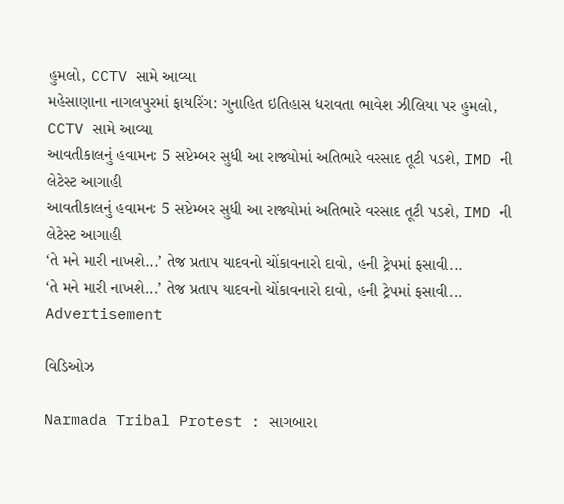હુમલો, CCTV સામે આવ્યા
મહેસાણાના નાગલપુરમાં ફાયરિંગ: ગુનાહિત ઇતિહાસ ધરાવતા ભાવેશ ઝીલિયા પર હુમલો, CCTV સામે આવ્યા
આવતીકાલનું હવામનઃ 5 સપ્ટેમ્બર સુધી આ રાજ્યોમાં અતિભારે વરસાદ તૂટી પડશે, IMD ની લેટેસ્ટ આગાહી
આવતીકાલનું હવામનઃ 5 સપ્ટેમ્બર સુધી આ રાજ્યોમાં અતિભારે વરસાદ તૂટી પડશે, IMD ની લેટેસ્ટ આગાહી
‘તે મને મારી નાખશે...’ તેજ પ્રતાપ યાદવનો ચોંકાવનારો દાવો, હની ટ્રેપમાં ફસાવી...
‘તે મને મારી નાખશે...’ તેજ પ્રતાપ યાદવનો ચોંકાવનારો દાવો, હની ટ્રેપમાં ફસાવી...
Advertisement

વિડિઓઝ

Narmada Tribal Protest : સાગબારા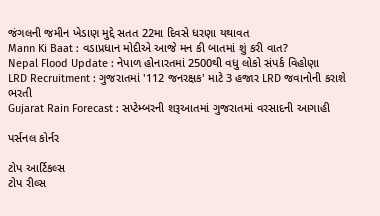જંગલની જમીન ખેડાણ મુદ્દે સતત 22મા દિવસે ધરણા યથાવત
Mann Ki Baat : વડાપ્રધાન મોદીએ આજે મન કી બાતમાં શું કરી વાત?
Nepal Flood Update : નેપાળ હોનારતમાં 2500થી વધુ લોકો સંપર્ક વિહોણા
LRD Recruitment : ગુજરાતમાં '112 જનરક્ષક' માટે 3 હજાર LRD જવાનોની કરાશે ભરતી
Gujarat Rain Forecast : સપ્ટેમ્બરની શરૂઆતમાં ગુજરાતમાં વરસાદની આગાહી

પર્સનલ કોર્નર

ટોપ આર્ટિકલ્સ
ટોપ રીલ્સ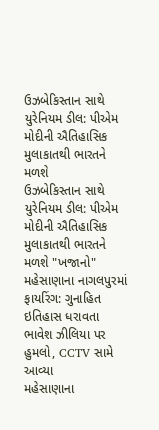ઉઝબેકિસ્તાન સાથે યુરેનિયમ ડીલ: પીએમ મોદીની ઐતિહાસિક મુલાકાતથી ભારતને મળશે
ઉઝબેકિસ્તાન સાથે યુરેનિયમ ડીલ: પીએમ મોદીની ઐતિહાસિક મુલાકાતથી ભારતને મળશે "ખજાનો"
મહેસાણાના નાગલપુરમાં ફાયરિંગ: ગુનાહિત ઇતિહાસ ધરાવતા ભાવેશ ઝીલિયા પર હુમલો, CCTV સામે આવ્યા
મહેસાણાના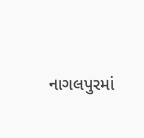નાગલપુરમાં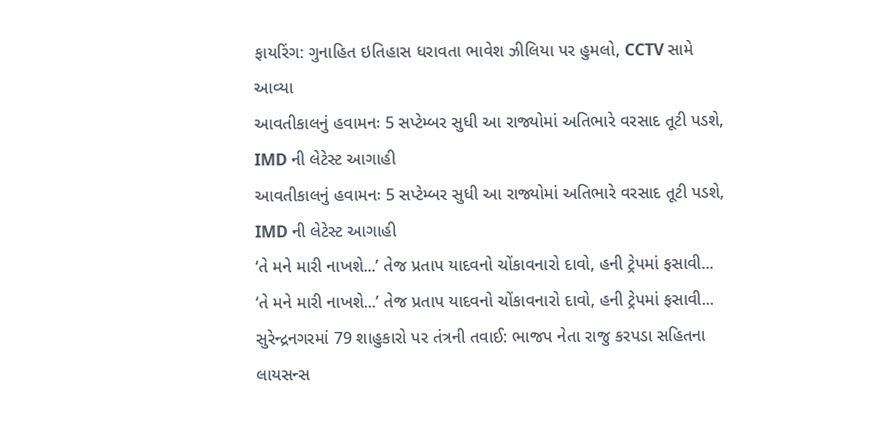ફાયરિંગ: ગુનાહિત ઇતિહાસ ધરાવતા ભાવેશ ઝીલિયા પર હુમલો, CCTV સામે આવ્યા
આવતીકાલનું હવામનઃ 5 સપ્ટેમ્બર સુધી આ રાજ્યોમાં અતિભારે વરસાદ તૂટી પડશે, IMD ની લેટેસ્ટ આગાહી
આવતીકાલનું હવામનઃ 5 સપ્ટેમ્બર સુધી આ રાજ્યોમાં અતિભારે વરસાદ તૂટી પડશે, IMD ની લેટેસ્ટ આગાહી
‘તે મને મારી નાખશે...’ તેજ પ્રતાપ યાદવનો ચોંકાવનારો દાવો, હની ટ્રેપમાં ફસાવી...
‘તે મને મારી નાખશે...’ તેજ પ્રતાપ યાદવનો ચોંકાવનારો દાવો, હની ટ્રેપમાં ફસાવી...
સુરેન્દ્રનગરમાં 79 શાહુકારો પર તંત્રની તવાઈ: ભાજપ નેતા રાજુ કરપડા સહિતના લાયસન્સ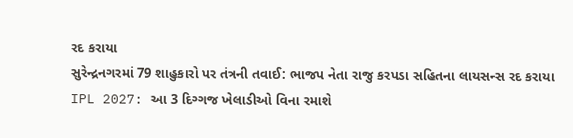રદ કરાયા
સુરેન્દ્રનગરમાં 79 શાહુકારો પર તંત્રની તવાઈ: ભાજપ નેતા રાજુ કરપડા સહિતના લાયસન્સ રદ કરાયા
IPL 2027: આ 3 દિગ્ગજ ખેલાડીઓ વિના રમાશે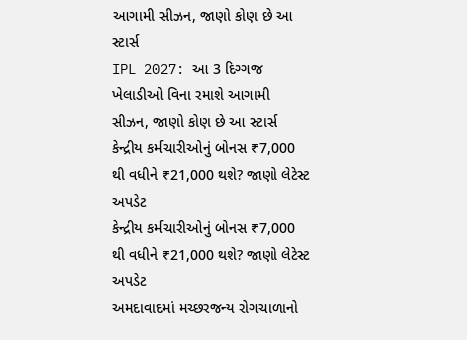આગામી સીઝન, જાણો કોણ છે આ સ્ટાર્સ
IPL 2027: આ 3 દિગ્ગજ ખેલાડીઓ વિના રમાશે આગામી સીઝન, જાણો કોણ છે આ સ્ટાર્સ
કેન્દ્રીય કર્મચારીઓનું બોનસ ₹7,000 થી વધીને ₹21,000 થશે? જાણો લેટેસ્ટ અપડેટ
કેન્દ્રીય કર્મચારીઓનું બોનસ ₹7,000 થી વધીને ₹21,000 થશે? જાણો લેટેસ્ટ અપડેટ
અમદાવાદમાં મચ્છરજન્ય રોગચાળાનો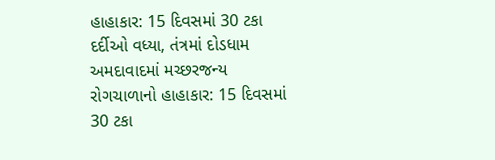હાહાકાર: 15 દિવસમાં 30 ટકા દર્દીઓ વધ્યા, તંત્રમાં દોડધામ
અમદાવાદમાં મચ્છરજન્ય રોગચાળાનો હાહાકાર: 15 દિવસમાં 30 ટકા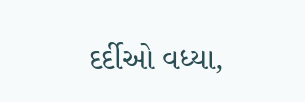દર્દીઓ વધ્યા,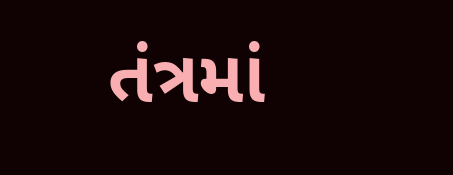તંત્રમાં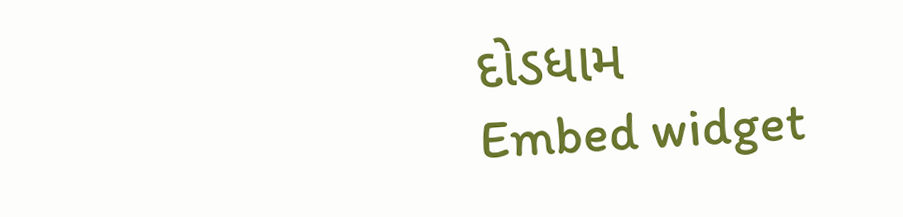દોડધામ
Embed widget